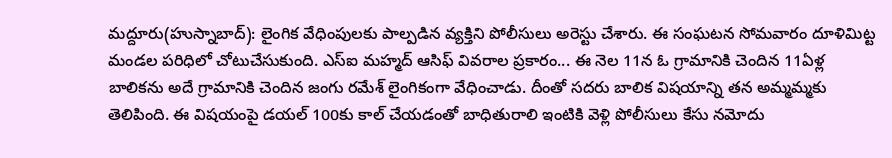మద్దూరు(హుస్నాబాద్): లైంగిక వేధింపులకు పాల్పడిన వ్యక్తిని పోలీసులు అరెస్టు చేశారు. ఈ సంఘటన సోమవారం దూళిమిట్ట మండల పరిధిలో చోటుచేసుకుంది. ఎస్ఐ మహ్మద్ ఆసిఫ్ వివరాల ప్రకారం... ఈ నెల 11న ఓ గ్రామానికి చెందిన 11ఏళ్ల బాలికను అదే గ్రామానికి చెందిన జంగు రమేశ్ లైంగికంగా వేధించాడు. దీంతో సదరు బాలిక విషయాన్ని తన అమ్మమ్మకు తెలిపింది. ఈ విషయంపై డయల్ 100కు కాల్ చేయడంతో బాధితురాలి ఇంటికి వెళ్లి పోలీసులు కేసు నమోదు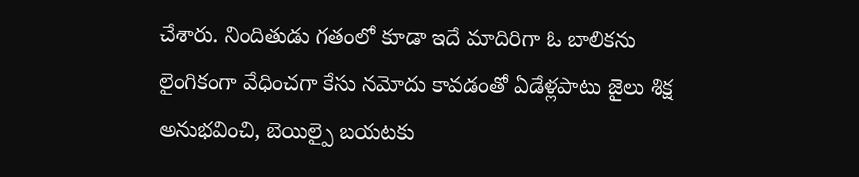చేశారు. నిందితుడు గతంలో కూడా ఇదే మాదిరిగా ఓ బాలికను లైంగికంగా వేధించగా కేసు నమోదు కావడంతో ఏడేళ్లపాటు జైలు శిక్ష అనుభవించి, బెయిల్పై బయటకు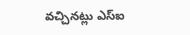వచ్చినట్లు ఎస్ఐ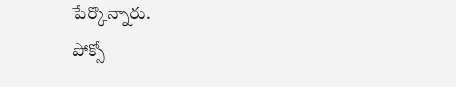పేర్కొన్నారు.
పోక్సో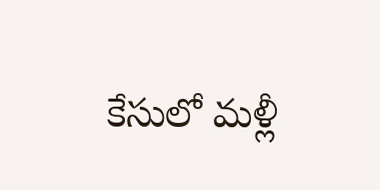కేసులో మళ్లీ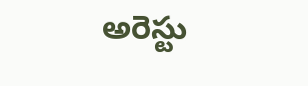అరెస్టు